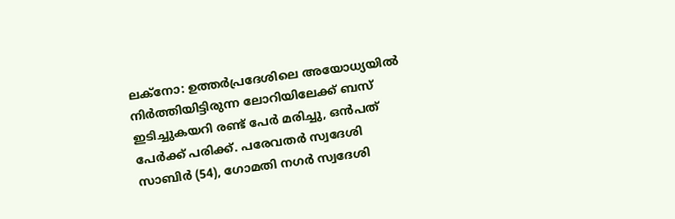ലക്നോ: ഉത്തർപ്രദേശിലെ അയോധ്യയിൽ നിർത്തിയിട്ടിരുന്ന ലോറിയിലേക്ക് ബസ് ഇടിച്ചുകയറി രണ്ട് പേർ മരിച്ചു, ഒൻപത് പേർക്ക് പരിക്ക്. പരേവതർ സ്വദേശി സാബിർ (54), ഗോമതി നഗർ സ്വദേശി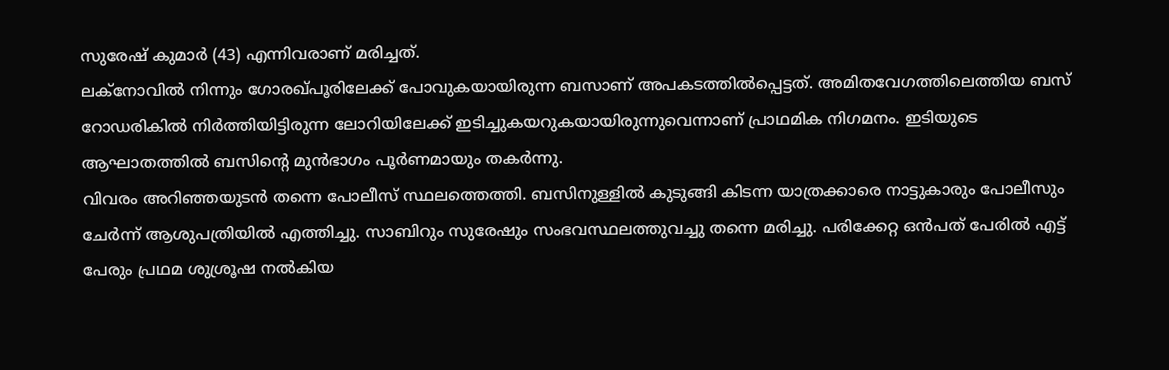സുരേഷ് കുമാർ (43) എന്നിവരാണ് മരിച്ചത്.
ലക്നോവിൽ നിന്നും ഗോരഖ്പൂരിലേക്ക് പോവുകയായിരുന്ന ബസാണ് അപകടത്തിൽപ്പെട്ടത്. അമിതവേഗത്തിലെത്തിയ ബസ് റോഡരികിൽ നിർത്തിയിട്ടിരുന്ന ലോറിയിലേക്ക് ഇടിച്ചുകയറുകയായിരുന്നുവെന്നാണ് പ്രാഥമിക നിഗമനം. ഇടിയുടെ ആഘാതത്തിൽ ബസിന്റെ മുൻഭാഗം പൂർണമായും തകർന്നു.
വിവരം അറിഞ്ഞയുടൻ തന്നെ പോലീസ് സ്ഥലത്തെത്തി. ബസിനുള്ളിൽ കുടുങ്ങി കിടന്ന യാത്രക്കാരെ നാട്ടുകാരും പോലീസും ചേർന്ന് ആശുപത്രിയിൽ എത്തിച്ചു. സാബിറും സുരേഷും സംഭവസ്ഥലത്തുവച്ചു തന്നെ മരിച്ചു. പരിക്കേറ്റ ഒൻപത് പേരിൽ എട്ട് പേരും പ്രഥമ ശുശ്രൂഷ നൽകിയ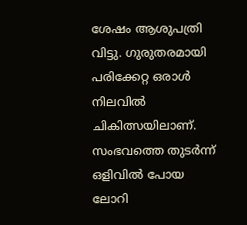ശേഷം ആശുപത്രി വിട്ടു. ഗുരുതരമായി പരിക്കേറ്റ ഒരാൾ നിലവിൽ ചികിത്സയിലാണ്.
സംഭവത്തെ തുടർന്ന് ഒളിവിൽ പോയ ലോറി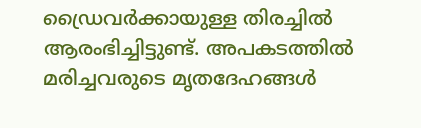ഡ്രൈവർക്കായുള്ള തിരച്ചിൽ ആരംഭിച്ചിട്ടുണ്ട്. അപകടത്തിൽ മരിച്ചവരുടെ മൃതദേഹങ്ങൾ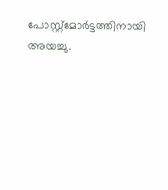പോസ്റ്റ്മോർട്ടത്തിനായി അയച്ചു.